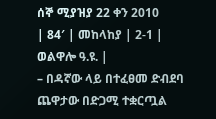ሰኞ ሚያዝያ 22 ቀን 2010
| 84′ | መከላከያ | 2-1 | ወልዋሎ ዓ.ዩ. |
– በዳኛው ላይ በተፈፀመ ድብደባ ጨዋታው በድጋሚ ተቋርጧል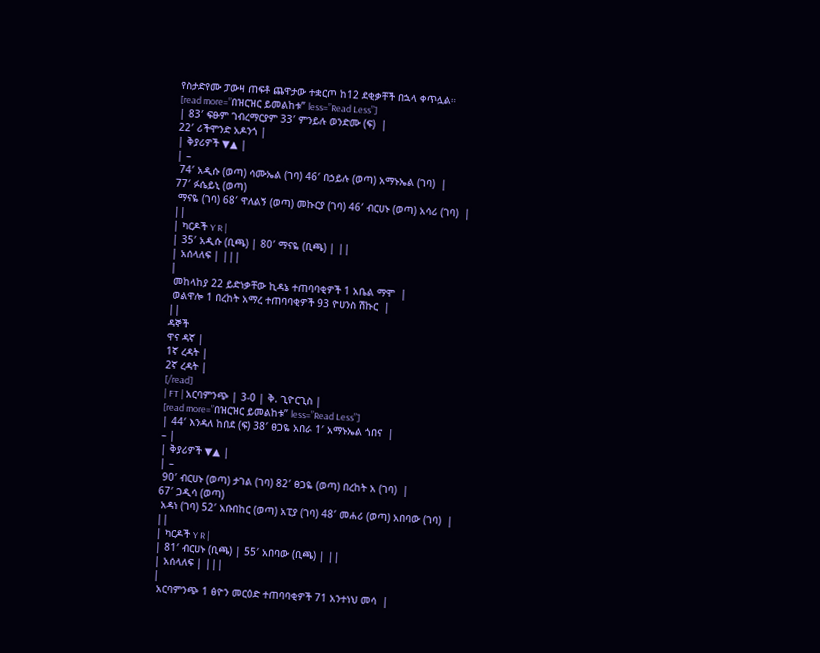የስታድየሙ ፓውዛ ጠፍቶ ጨዋታው ተቋርጦ ከ12 ደቂቃቸች በኋላ ቀጥሏል።
[read more=”በዝርዝር ይመልከቱ” less=”Read Less”]
| 83′ ፍፁም ገብረማርያም 33′ ምንይሉ ወንድሙ (ፍ)  |
22′ ሪችሞንድ አዶንጎ |
| ቅያሪዎች ▼▲ |
| –
 74′ አዲሱ (ወጣ) ሳሙኤል (ገባ) 46′ በኃይሉ (ወጣ) አማኑኤል (ገባ)  |
77′ ፉሴይኒ (ወጣ)
 ማናዬ (ገባ) 68′ ዋለልኝ (ወጣ) መኩርያ (ገባ) 46′ ብርሀኑ (ወጣ) አሳሪ (ገባ)  |
||
| ካርዶች Y R |
| 35′ አዲሱ (ቢጫ) | 80′ ማናዬ (ቢጫ) | ||
| አሰላለፍ | |||
|
 መከላከያ 22 ይድነቃቸው ኪዳኔ ተጠባባቂዎች 1 አቤል ማሞ  |
 ወልዋሎ 1 በረከት አማረ ተጠባባቂዎች 93 ዮሀንስ ሽኩር  |
||
ዳኞች
ዋና ዳኛ |
1ኛ ረዳት |
2ኛ ረዳት |
[/read]
| FT | አርባምንጭ | 3-0 | ቅ. ጊዮርጊስ |
[read more=”በዝርዝር ይመልከቱ” less=”Read Less”]
| 44′ እንዳለ ከበደ (ፍ) 38′ ፀጋዬ አበራ 1′ አማኑኤል ጎበና  |
– |
| ቅያሪዎች ▼▲ |
| –
 90′ ብርሀኑ (ወጣ) ታገል (ገባ) 82′ ፀጋዬ (ወጣ) በረከት አ (ገባ)  |
67′ ጋዲሳ (ወጣ)
 አዳነ (ገባ) 52′ አቡበከር (ወጣ) አፒያ (ገባ) 48′ መሐሪ (ወጣ) አበባው (ገባ)  |
||
| ካርዶች Y R |
| 81′ ብርሀኑ (ቢጫ) | 55′ አበባው (ቢጫ) | ||
| አሰላለፍ | |||
|
 አርባምንጭ 1 ፅዮን መርዕድ ተጠባባቂዎች 71 አንተነህ መሳ  |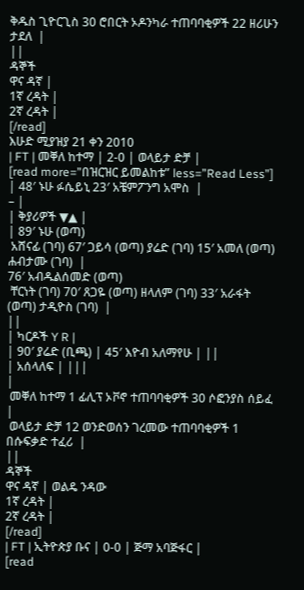ቅዱስ ጊዮርጊስ 30 ሮበርት ኦዶንካራ ተጠባባቂዎች 22 ዘሪሁን ታደለ  |
||
ዳኞች
ዋና ዳኛ |
1ኛ ረዳት |
2ኛ ረዳት |
[/read]
እሁድ ሚያዝያ 21 ቀን 2010
| FT | መቐለ ከተማ | 2-0 | ወላይታ ድቻ |
[read more=”በዝርዝር ይመልከቱ” less=”Read Less”]
| 48′ ኑሁ ፉሴይኒ 23′ አቼምፖንግ አሞስ  |
– |
| ቅያሪዎች ▼▲ |
| 89′ ኑሁ (ወጣ)
 አሸናፊ (ገባ) 67′ ጋይሳ (ወጣ) ያሬድ (ገባ) 15′ አመለ (ወጣ) ሐብታሙ (ገባ)  |
76′ አብዱልሰመድ (ወጣ)
 ቸርነት (ገባ) 70′ ጸጋዬ (ወጣ) ዘላለም (ገባ) 33′ አራፋት (ወጣ) ታዲዮስ (ገባ)  |
||
| ካርዶች Y R |
| 90′ ያሬድ (ቢጫ) | 45′ እዮብ አለማየሁ | ||
| አሰላለፍ | |||
|
 መቐለ ከተማ 1 ፊሊፕ ኦቮኖ ተጠባባቂዎች 30 ሶፎንያስ ሰይፈ  |
 ወላይታ ድቻ 12 ወንድወሰን ገረመው ተጠባባቂዎች 1  በሱፍቃድ ተፈሪ  |
||
ዳኞች
ዋና ዳኛ | ወልዴ ንዳው
1ኛ ረዳት |
2ኛ ረዳት |
[/read]
| FT | ኢትዮጵያ ቡና | 0-0 | ጅማ አባጅፋር |
[read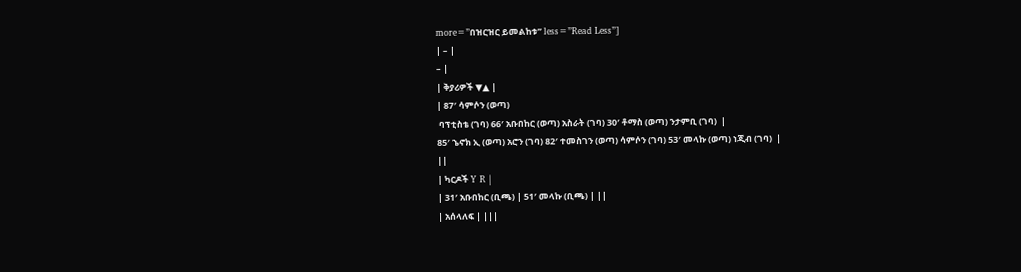more=”በዝርዝር ይመልከቱ” less=”Read Less”]
| – |
– |
| ቅያሪዎች ▼▲ |
| 87′ ሳምሶን (ወጣ)
 ባፕቲስቴ (ገባ) 66′ አቡበከር (ወጣ) አስራት (ገባ) 30′ ቶማስ (ወጣ) ንታምቢ (ገባ)  |
85′ ኄኖክ ኢ (ወጣ) አሮን (ገባ) 82′ ተመስገን (ወጣ) ሳምሶን (ገባ) 53′ መላኩ (ወጣ) ነጂብ (ገባ)  |
||
| ካርዶች Y R |
| 31′ አቡበከር (ቢጫ) | 51′ መላኩ (ቢጫ) | ||
| አሰላለፍ | |||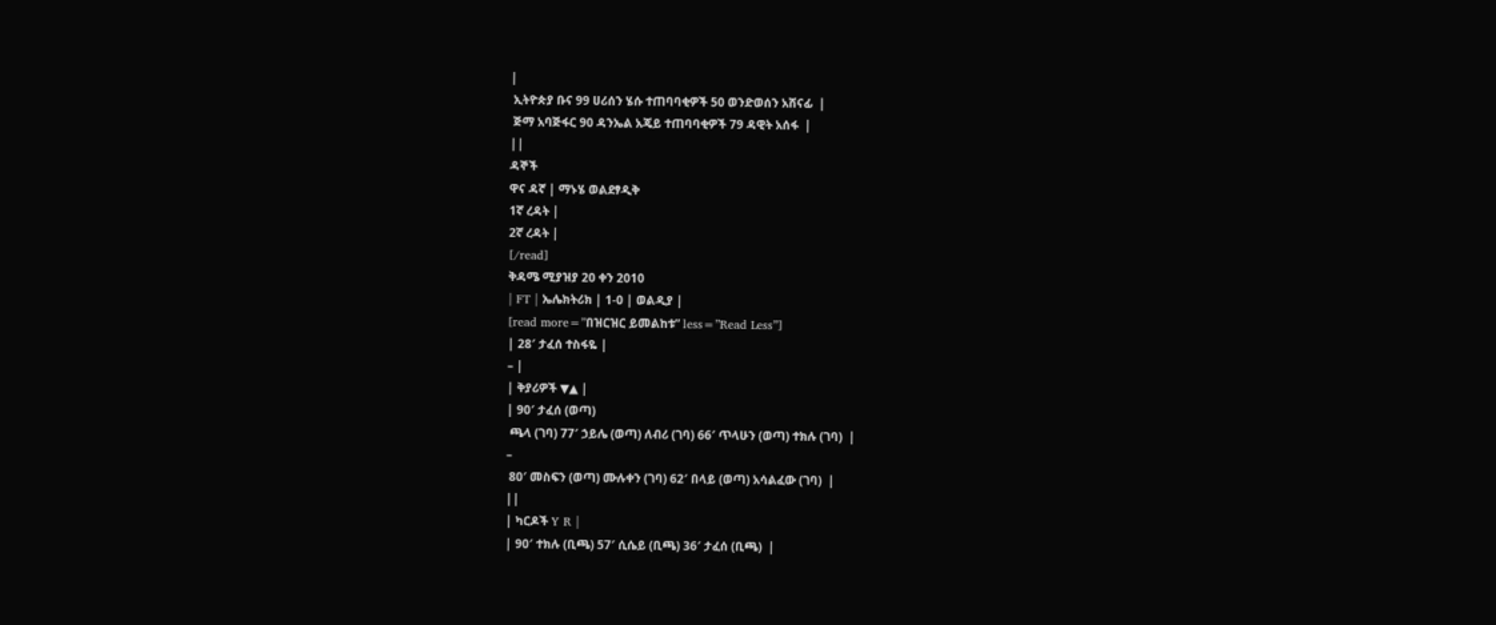|
 ኢትዮጵያ ቡና 99 ሀሪሰን ሄሱ ተጠባባቂዎች 50 ወንድወሰን አሸናፊ  |
 ጅማ አባጅፋር 90 ዳንኤል አጄይ ተጠባባቂዎች 79 ዳዊት አሰፋ  |
||
ዳኞች
ዋና ዳኛ | ማኑሄ ወልደፃዲቅ
1ኛ ረዳት |
2ኛ ረዳት |
[/read]
ቅዳሜ ሚያዝያ 20 ቀን 2010
| FT | ኤሌክትሪክ | 1-0 | ወልዲያ |
[read more=”በዝርዝር ይመልከቱ” less=”Read Less”]
| 28′ ታፈሰ ተስፋዬ |
– |
| ቅያሪዎች ▼▲ |
| 90′ ታፈሰ (ወጣ)
 ጫላ (ገባ) 77′ ኃይሌ (ወጣ) ለብሪ (ገባ) 66′ ጥላሁን (ወጣ) ተክሉ (ገባ)  |
–
 80′ መስፍን (ወጣ) ሙሉቀን (ገባ) 62′ በላይ (ወጣ) አሳልፈው (ገባ)  |
||
| ካርዶች Y R |
| 90′ ተክሉ (ቢጫ) 57′ ሲሴይ (ቢጫ) 36′ ታፈሰ (ቢጫ)  |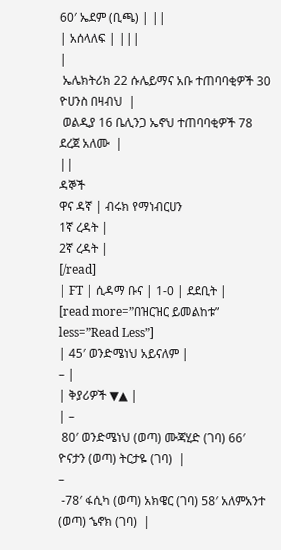60′ ኤደም (ቢጫ) | ||
| አሰላለፍ | |||
|
 ኤሌክትሪክ 22 ሱሌይማና አቡ ተጠባባቂዎች 30 ዮሀንስ በዛብህ  |
 ወልዲያ 16 ቤሊንጋ ኤኖህ ተጠባባቂዎች 78 ደረጀ አለሙ  |
||
ዳኞች
ዋና ዳኛ | ብሩክ የማነብርሀን
1ኛ ረዳት |
2ኛ ረዳት |
[/read]
| FT | ሲዳማ ቡና | 1-0 | ደደቢት |
[read more=”በዝርዝር ይመልከቱ” less=”Read Less”]
| 45′ ወንድሜነህ አይናለም |
– |
| ቅያሪዎች ▼▲ |
| –
 80′ ወንድሜነህ (ወጣ) ሙጃሂድ (ገባ) 66′ ዮናታን (ወጣ) ትርታዬ (ገባ)  |
–
 -78′ ፋሲካ (ወጣ) አክዌር (ገባ) 58′ አለምአንተ (ወጣ) ኄኖክ (ገባ)  |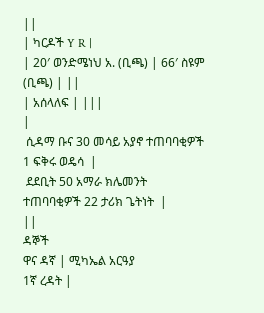||
| ካርዶች Y R |
| 20′ ወንድሜነህ አ. (ቢጫ) | 66′ ስዩም (ቢጫ) | ||
| አሰላለፍ | |||
|
 ሲዳማ ቡና 30 መሳይ አያኖ ተጠባባቂዎች 1 ፍቅሩ ወዴሳ  |
 ደደቢት 50 አማራ ክሌመንት ተጠባባቂዎች 22 ታሪክ ጌትነት  |
||
ዳኞች
ዋና ዳኛ | ሚካኤል አርዓያ
1ኛ ረዳት |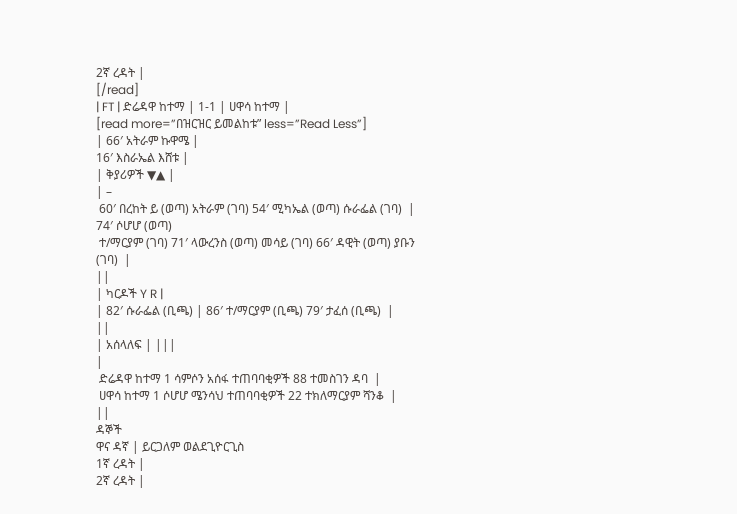2ኛ ረዳት |
[/read]
| FT | ድሬዳዋ ከተማ | 1-1 | ሀዋሳ ከተማ |
[read more=”በዝርዝር ይመልከቱ” less=”Read Less”]
| 66′ አትራም ኩዋሜ |
16′ እስራኤል እሸቱ |
| ቅያሪዎች ▼▲ |
| –
 60′ በረከት ይ (ወጣ) አትራም (ገባ) 54′ ሚካኤል (ወጣ) ሱራፌል (ገባ)  |
74′ ሶሆሆ (ወጣ)
 ተ/ማርያም (ገባ) 71′ ላውረንስ (ወጣ) መሳይ (ገባ) 66′ ዳዊት (ወጣ) ያቡን (ገባ)  |
||
| ካርዶች Y R |
| 82′ ሱራፌል (ቢጫ) | 86′ ተ/ማርያም (ቢጫ) 79′ ታፈሰ (ቢጫ)  |
||
| አሰላለፍ | |||
|
 ድሬዳዋ ከተማ 1 ሳምሶን አሰፋ ተጠባባቂዎች 88 ተመስገን ዳባ  |
 ሀዋሳ ከተማ 1 ሶሆሆ ሜንሳህ ተጠባባቂዎች 22 ተክለማርያም ሻንቆ  |
||
ዳኞች
ዋና ዳኛ | ይርጋለም ወልደጊዮርጊስ
1ኛ ረዳት |
2ኛ ረዳት |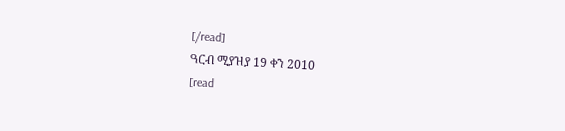[/read]
ዓርብ ሚያዝያ 19 ቀን 2010
[read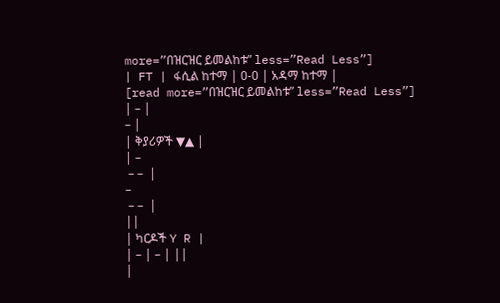more=”በዝርዝር ይመልከቱ” less=”Read Less”]
| FT | ፋሲል ከተማ | 0-0 | አዳማ ከተማ |
[read more=”በዝርዝር ይመልከቱ” less=”Read Less”]
| – |
– |
| ቅያሪዎች ▼▲ |
| –
 – –  |
–
 – –  |
||
| ካርዶች Y R |
| – | – | ||
|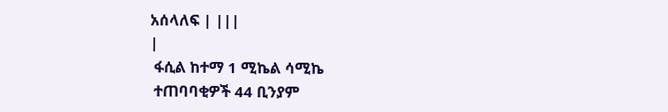አሰላለፍ | |||
|
 ፋሲል ከተማ 1 ሚኬል ሳሚኬ
 ተጠባባቂዎች 44 ቢንያም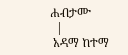ሐብታሙ
  |
 አዳማ ከተማ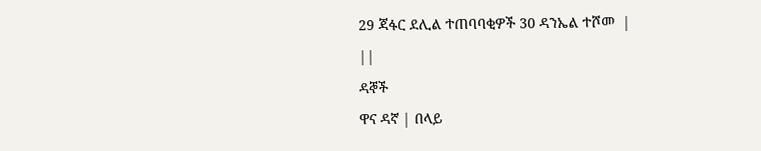29 ጃፋር ደሊል ተጠባባቂዎች 30 ዳንኤል ተሾመ  |
||
ዳኞች
ዋና ዳኛ | በላይ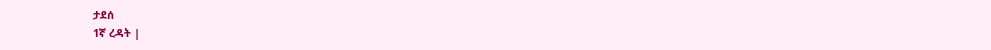ታደሰ
1ኛ ረዳት |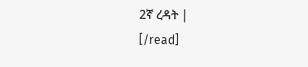2ኛ ረዳት |
[/read]